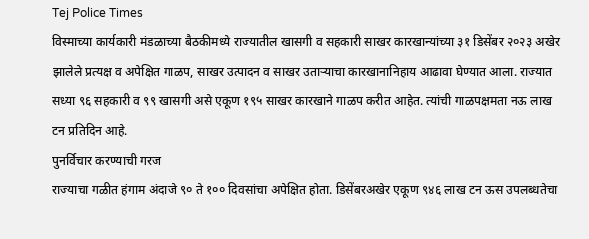Tej Police Times
विस्माच्या कार्यकारी मंडळाच्या बैठकीमध्ये राज्यातील खासगी व सहकारी साखर कारखान्यांच्या ३१ डिसेंबर २०२३ अखेर झालेले प्रत्यक्ष व अपेक्षित गाळप, साखर उत्पादन व साखर उताऱ्याचा कारखानानिहाय आढावा घेण्यात आला. राज्यात सध्या ९६ सहकारी व ९९ खासगी असे एकूण १९५ साखर कारखाने गाळप करीत आहेत. त्यांची गाळपक्षमता नऊ लाख टन प्रतिदिन आहे.
पुनर्विचार करण्याची गरज
राज्याचा गळीत हंगाम अंदाजे ९० ते १०० दिवसांचा अपेक्षित होता. डिसेंबरअखेर एकूण ९४६ लाख टन ऊस उपलब्धतेचा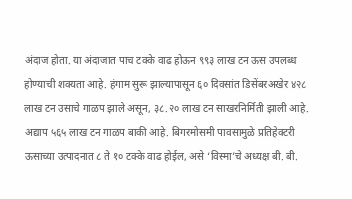अंदाज होता. या अंदाजात पाच टक्के वाढ होऊन ९९३ लाख टन ऊस उपलब्ध होण्याची शक्यता आहे. हंगाम सुरू झाल्यापासून ६० दिवसांत डिसेंबरअखेर ४२८ लाख टन उसाचे गाळप झाले असून, ३८.२० लाख टन साखरनिर्मिती झाली आहे. अद्याप ५६५ लाख टन गाळप बाकी आहे. बिगरमोसमी पावसामुळे प्रतिहेक्टरी ऊसाच्या उत्पादनात ८ ते १० टक्के वाढ होईल, असे ‘विस्मा’चे अध्यक्ष बी. बी.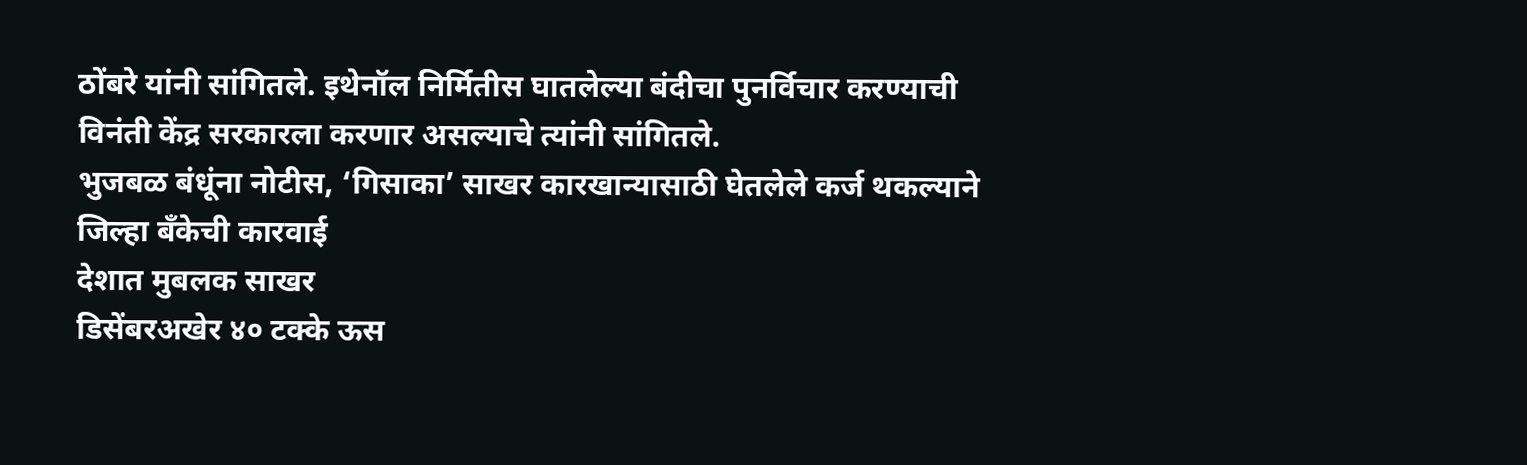ठोंबरे यांनी सांगितले. इथेनॉल निर्मितीस घातलेल्या बंदीचा पुनर्विचार करण्याची विनंती केंद्र सरकारला करणार असल्याचे त्यांनी सांगितले.
भुजबळ बंधूंना नोटीस, ‘गिसाका’ साखर कारखान्यासाठी घेतलेले कर्ज थकल्याने जिल्हा बॅंकेची कारवाई
देशात मुबलक साखर
डिसेंबरअखेर ४० टक्के ऊस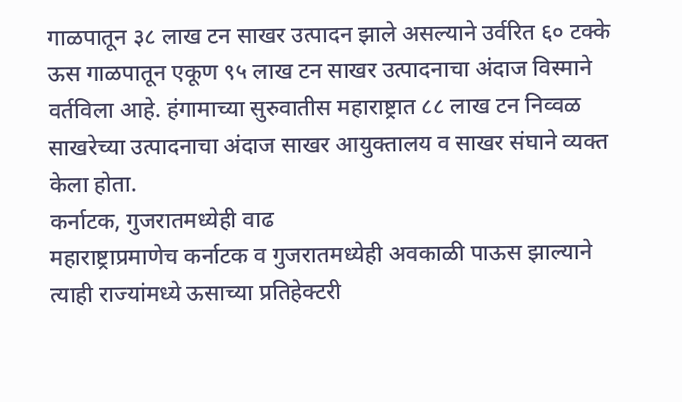गाळपातून ३८ लाख टन साखर उत्पादन झाले असल्याने उर्वरित ६० टक्के ऊस गाळपातून एकूण ९५ लाख टन साखर उत्पादनाचा अंदाज विस्माने वर्तविला आहे. हंगामाच्या सुरुवातीस महाराष्ट्रात ८८ लाख टन निव्वळ साखरेच्या उत्पादनाचा अंदाज साखर आयुक्तालय व साखर संघाने व्यक्त केला होता.
कर्नाटक, गुजरातमध्येही वाढ
महाराष्ट्राप्रमाणेच कर्नाटक व गुजरातमध्येही अवकाळी पाऊस झाल्याने त्याही राज्यांमध्ये ऊसाच्या प्रतिहेक्टरी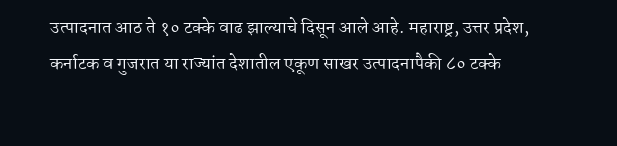उत्पादनात आठ ते १० टक्के वाढ झाल्याचे दिसून आले आहे. महाराष्ट्र, उत्तर प्रदेश, कर्नाटक व गुजरात या राज्यांत देशातील एकूण साखर उत्पादनापैकी ८० टक्के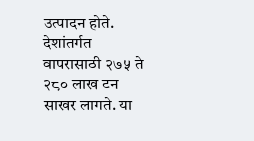उत्पादन होते. देशांतर्गत वापरासाठी २७५ ते २८० लाख टन साखर लागते. या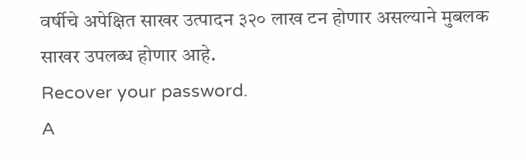वर्षीचे अपेक्षित साखर उत्पादन ३२० लाख टन होणार असल्याने मुबलक साखर उपलब्ध होणार आहे.
Recover your password.
A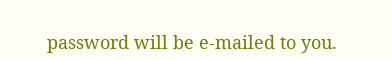password will be e-mailed to you.